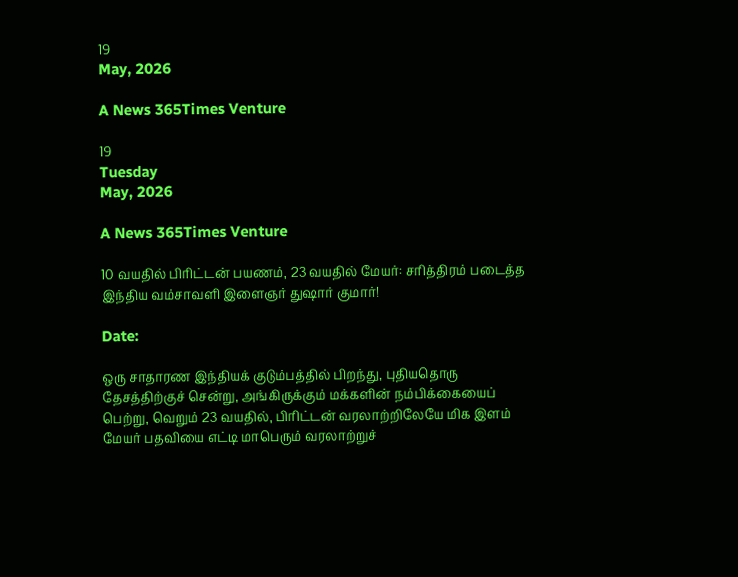19
May, 2026

A News 365Times Venture

19
Tuesday
May, 2026

A News 365Times Venture

10 வயதில் பிரிட்டன் பயணம், 23 வயதில் மேயர்: சரித்திரம் படைத்த இந்திய வம்சாவளி இளைஞர் துஷார் குமார்!

Date:

ஒரு சாதாரண இந்தியக் குடும்பத்தில் பிறந்து, புதியதொரு தேசத்திற்குச் சென்று, அங்கிருக்கும் மக்களின் நம்பிக்கையைப் பெற்று, வெறும் 23 வயதில், பிரிட்டன் வரலாற்றிலேயே மிக இளம் மேயர் பதவியை எட்டி மாபெரும் வரலாற்றுச்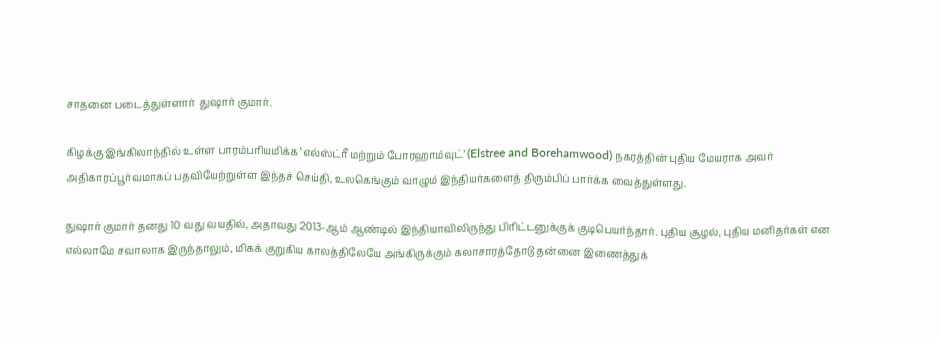சாதனை படைத்துள்ளார்  துஷார் குமார்.

கிழக்கு இங்கிலாந்தில் உள்ள பாரம்பரியமிக்க ‘எல்ஸ்ட்ரீ மற்றும் போரஹாம்வுட்’ (Elstree and Borehamwood) நகரத்தின் புதிய மேயராக அவர் அதிகாரப்பூர்வமாகப் பதவியேற்றுள்ள இந்தச் செய்தி, உலகெங்கும் வாழும் இந்தியர்களைத் திரும்பிப் பார்க்க வைத்துள்ளது.

துஷார் குமார் தனது 10 வது வயதில், அதாவது 2013-ஆம் ஆண்டில் இந்தியாவிலிருந்து பிரிட்டனுக்குக் குடிபெயர்ந்தார். புதிய சூழல், புதிய மனிதர்கள் என எல்லாமே சவாலாக இருந்தாலும், மிகக் குறுகிய காலத்திலேயே அங்கிருக்கும் கலாசாரத்தோடு தன்னை இணைத்துக்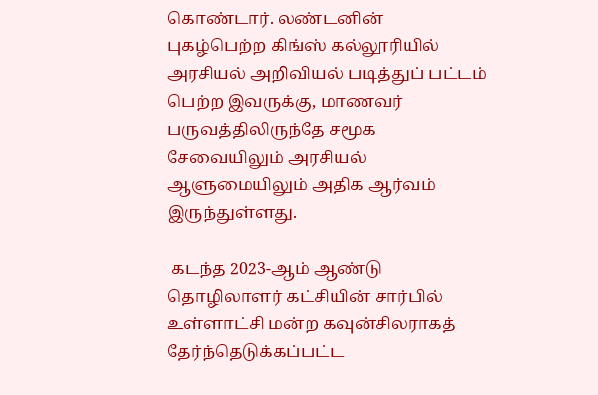கொண்டார். லண்டனின் புகழ்பெற்ற கிங்ஸ் கல்லூரியில் அரசியல் அறிவியல் படித்துப் பட்டம் பெற்ற இவருக்கு, மாணவர் பருவத்திலிருந்தே சமூக சேவையிலும் அரசியல் ஆளுமையிலும் அதிக ஆர்வம் இருந்துள்ளது.

 கடந்த 2023-ஆம் ஆண்டு தொழிலாளர் கட்சியின் சார்பில் உள்ளாட்சி மன்ற கவுன்சிலராகத் தேர்ந்தெடுக்கப்பட்ட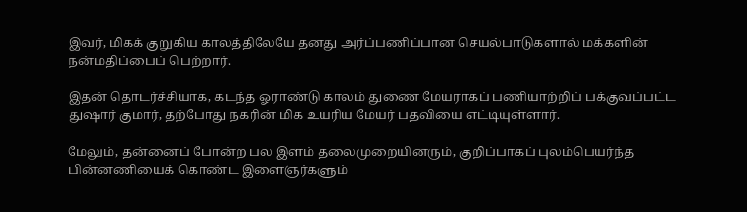இவர், மிகக் குறுகிய காலத்திலேயே தனது அர்ப்பணிப்பான செயல்பாடுகளால் மக்களின் நன்மதிப்பைப் பெற்றார்.

இதன் தொடர்ச்சியாக, கடந்த ஓராண்டு காலம் துணை மேயராகப் பணியாற்றிப் பக்குவப்பட்ட துஷார் குமார், தற்போது நகரின் மிக உயரிய மேயர் பதவியை எட்டியுள்ளார்.

மேலும், தன்னைப் போன்ற பல இளம் தலைமுறையினரும், குறிப்பாகப் புலம்பெயர்ந்த பின்னணியைக் கொண்ட இளைஞர்களும்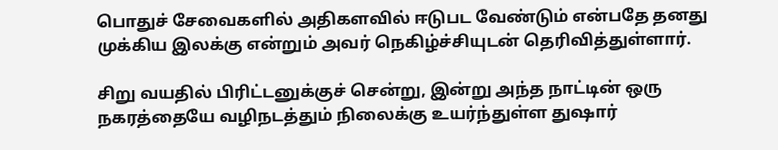பொதுச் சேவைகளில் அதிகளவில் ஈடுபட வேண்டும் என்பதே தனது முக்கிய இலக்கு என்றும் அவர் நெகிழ்ச்சியுடன் தெரிவித்துள்ளார்.

சிறு வயதில் பிரிட்டனுக்குச் சென்று, இன்று அந்த நாட்டின் ஒரு நகரத்தையே வழிநடத்தும் நிலைக்கு உயர்ந்துள்ள துஷார்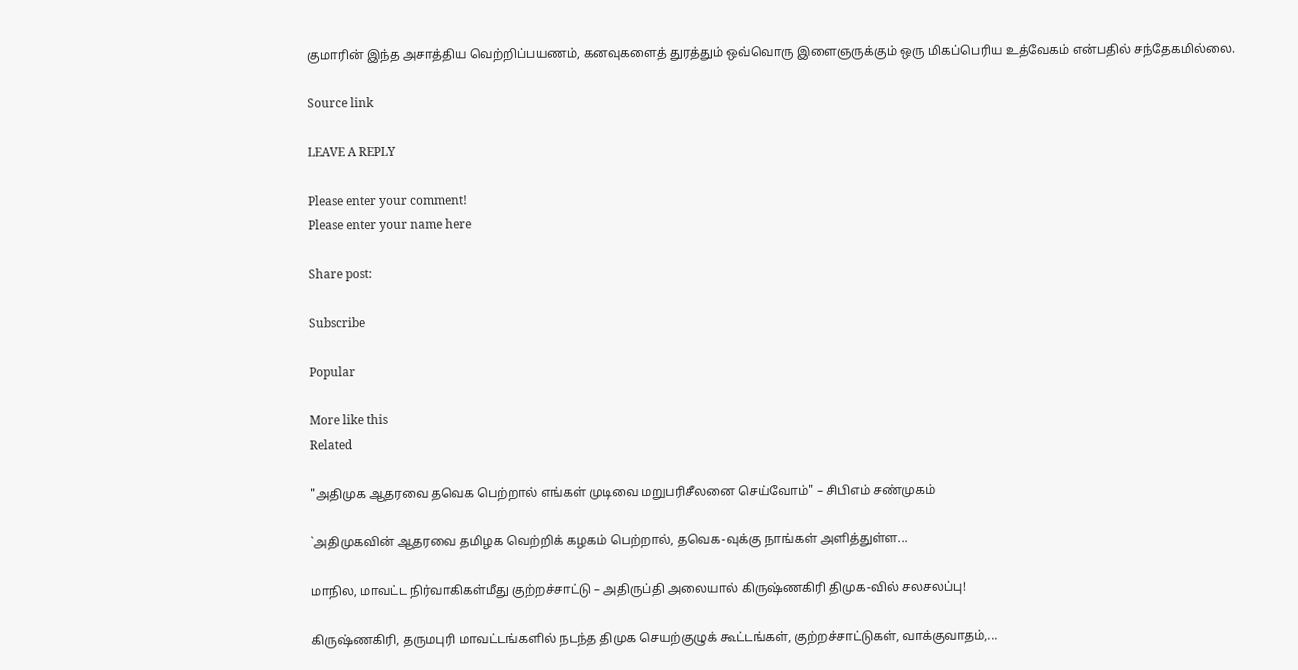குமாரின் இந்த அசாத்திய வெற்றிப்பயணம், கனவுகளைத் துரத்தும் ஒவ்வொரு இளைஞருக்கும் ஒரு மிகப்பெரிய உத்வேகம் என்பதில் சந்தேகமில்லை.

Source link

LEAVE A REPLY

Please enter your comment!
Please enter your name here

Share post:

Subscribe

Popular

More like this
Related

"அதிமுக ஆதரவை தவெக பெற்றால் எங்கள் முடிவை மறுபரிசீலனை செய்வோம்" – சிபிஎம் சண்முகம்

`அதிமுகவின் ஆதரவை தமிழக வெற்றிக் கழகம் பெற்றால், தவெக-வுக்கு நாங்கள் அளித்துள்ள...

மாநில, மாவட்ட நிர்வாகிகள்மீது குற்றச்சாட்டு – அதிருப்தி அலையால் கிருஷ்ணகிரி திமுக-வில் சலசலப்பு!

கிருஷ்ணகிரி, தருமபுரி மாவட்டங்களில் நடந்த திமுக செயற்குழுக் கூட்டங்கள், குற்றச்சாட்டுகள், வாக்குவாதம்,...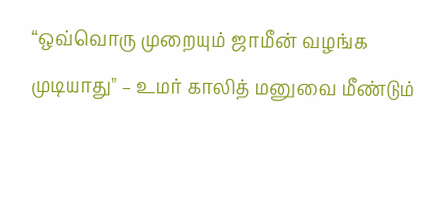“ஒவ்வொரு முறையும் ஜாமீன் வழங்க முடியாது" – உமர் காலித் மனுவை மீண்டும்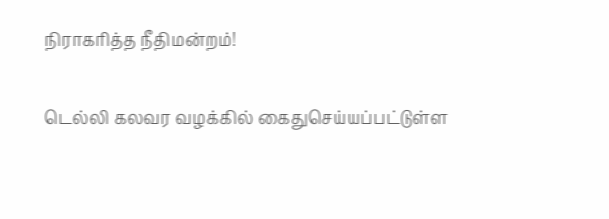நிராகரித்த நீதிமன்றம்!

டெல்லி கலவர வழக்கில் கைதுசெய்யப்பட்டுள்ள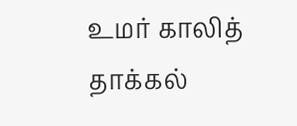உமர் காலித் தாக்கல்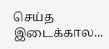செய்த இடைக்கால...